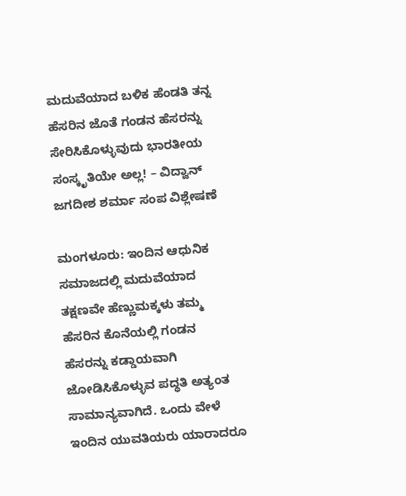ಮದುವೆಯಾದ ಬಳಿಕ ಹೆಂಡತಿ ತನ್ನ ಹೆಸರಿನ ಜೊತೆ ಗಂಡನ ಹೆಸರನ್ನು ಸೇರಿಸಿಕೊಳ್ಳುವುದು ಭಾರತೀಯ ಸಂಸ್ಕೃತಿಯೇ ಅಲ್ಲ! – ವಿದ್ವಾನ್ ಜಗದೀಶ ಶರ್ಮಾ ಸಂಪ ವಿಶ್ಲೇಷಣೆ

ಮಂಗಳೂರು: ಇಂದಿನ ಆಧುನಿಕ ಸಮಾಜದಲ್ಲಿ ಮದುವೆಯಾದ ತಕ್ಷಣವೇ ಹೆಣ್ಣುಮಕ್ಕಳು ತಮ್ಮ ಹೆಸರಿನ ಕೊನೆಯಲ್ಲಿ ಗಂಡನ ಹೆಸರನ್ನು ಕಡ್ಡಾಯವಾಗಿ ಜೋಡಿಸಿಕೊಳ್ಳುವ ಪದ್ಧತಿ ಅತ್ಯಂತ ಸಾಮಾನ್ಯವಾಗಿದೆ. ಒಂದು ವೇಳೆ ಇಂದಿನ ಯುವತಿಯರು ಯಾರಾದರೂ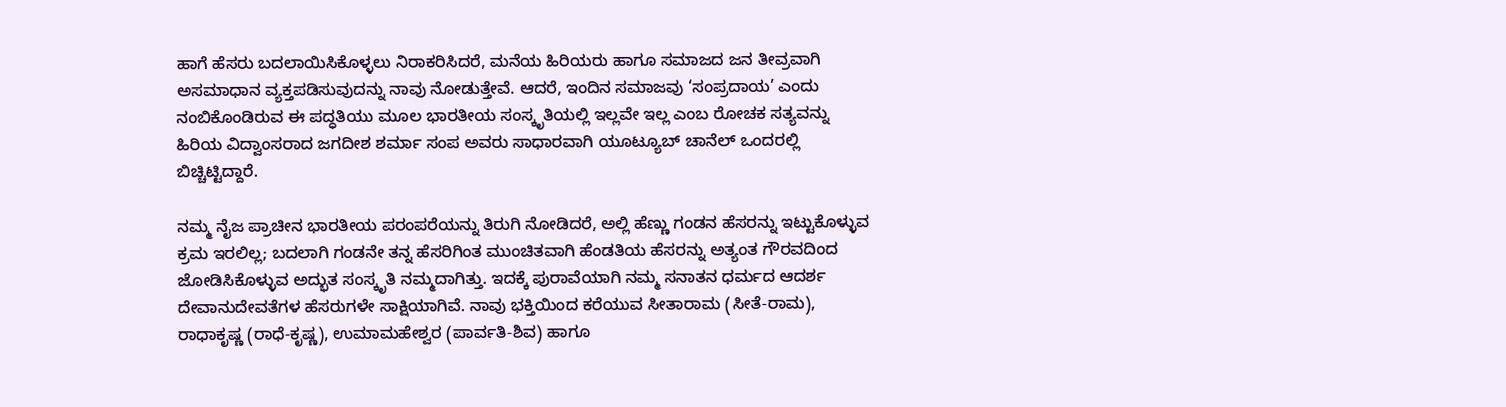ಹಾಗೆ ಹೆಸರು ಬದಲಾಯಿಸಿಕೊಳ್ಳಲು ನಿರಾಕರಿಸಿದರೆ, ಮನೆಯ ಹಿರಿಯರು ಹಾಗೂ ಸಮಾಜದ ಜನ ತೀವ್ರವಾಗಿ ಅಸಮಾಧಾನ ವ್ಯಕ್ತಪಡಿಸುವುದನ್ನು ನಾವು ನೋಡುತ್ತೇವೆ. ಆದರೆ, ಇಂದಿನ ಸಮಾಜವು ‘ಸಂಪ್ರದಾಯ’ ಎಂದು ನಂಬಿಕೊಂಡಿರುವ ಈ ಪದ್ಧತಿಯು ಮೂಲ ಭಾರತೀಯ ಸಂಸ್ಕೃತಿಯಲ್ಲಿ ಇಲ್ಲವೇ ಇಲ್ಲ ಎಂಬ ರೋಚಕ ಸತ್ಯವನ್ನು ಹಿರಿಯ ವಿದ್ವಾಂಸರಾದ ಜಗದೀಶ ಶರ್ಮಾ ಸಂಪ ಅವರು ಸಾಧಾರವಾಗಿ ಯೂಟ್ಯೂಬ್‌ ಚಾನೆಲ್‌ ಒಂದರಲ್ಲಿ ಬಿಚ್ಚಿಟ್ಟಿದ್ದಾರೆ.

ನಮ್ಮ ನೈಜ ಪ್ರಾಚೀನ ಭಾರತೀಯ ಪರಂಪರೆಯನ್ನು ತಿರುಗಿ ನೋಡಿದರೆ, ಅಲ್ಲಿ ಹೆಣ್ಣು ಗಂಡನ ಹೆಸರನ್ನು ಇಟ್ಟುಕೊಳ್ಳುವ ಕ್ರಮ ಇರಲಿಲ್ಲ; ಬದಲಾಗಿ ಗಂಡನೇ ತನ್ನ ಹೆಸರಿಗಿಂತ ಮುಂಚಿತವಾಗಿ ಹೆಂಡತಿಯ ಹೆಸರನ್ನು ಅತ್ಯಂತ ಗೌರವದಿಂದ ಜೋಡಿಸಿಕೊಳ್ಳುವ ಅದ್ಭುತ ಸಂಸ್ಕೃತಿ ನಮ್ಮದಾಗಿತ್ತು. ಇದಕ್ಕೆ ಪುರಾವೆಯಾಗಿ ನಮ್ಮ ಸನಾತನ ಧರ್ಮದ ಆದರ್ಶ ದೇವಾನುದೇವತೆಗಳ ಹೆಸರುಗಳೇ ಸಾಕ್ಷಿಯಾಗಿವೆ. ನಾವು ಭಕ್ತಿಯಿಂದ ಕರೆಯುವ ಸೀತಾರಾಮ (ಸೀತೆ-ರಾಮ), ರಾಧಾಕೃಷ್ಣ (ರಾಧೆ-ಕೃಷ್ಣ), ಉಮಾಮಹೇಶ್ವರ (ಪಾರ್ವತಿ-ಶಿವ) ಹಾಗೂ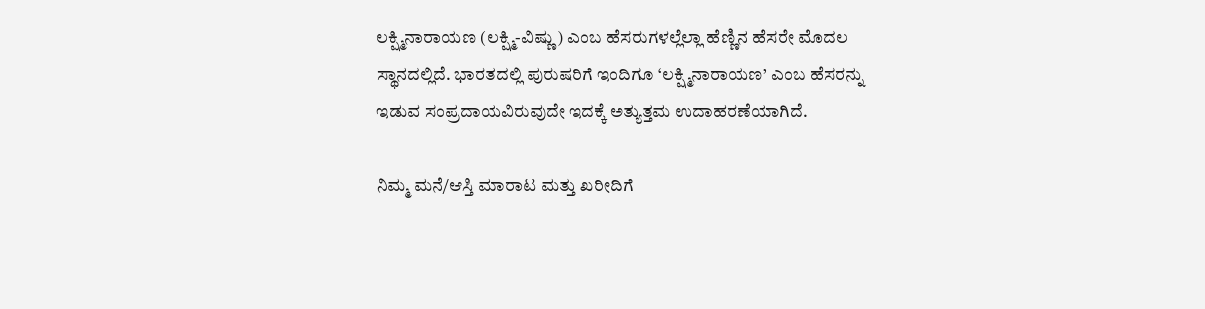ಲಕ್ಷ್ಮಿನಾರಾಯಣ (ಲಕ್ಷ್ಮಿ-ವಿಷ್ಣು) ಎಂಬ ಹೆಸರುಗಳಲ್ಲೆಲ್ಲಾ ಹೆಣ್ಣಿನ ಹೆಸರೇ ಮೊದಲ ಸ್ಥಾನದಲ್ಲಿದೆ. ಭಾರತದಲ್ಲಿ ಪುರುಷರಿಗೆ ಇಂದಿಗೂ ‘ಲಕ್ಷ್ಮಿನಾರಾಯಣ’ ಎಂಬ ಹೆಸರನ್ನು ಇಡುವ ಸಂಪ್ರದಾಯವಿರುವುದೇ ಇದಕ್ಕೆ ಅತ್ಯುತ್ತಮ ಉದಾಹರಣೆಯಾಗಿದೆ.

ನಿಮ್ಮ ಮನೆ/ಆಸ್ತಿ ಮಾರಾಟ ಮತ್ತು ಖರೀದಿಗೆ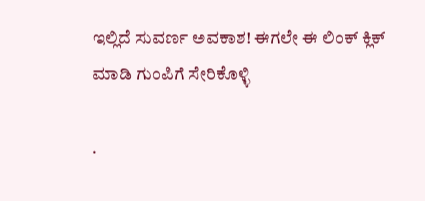ಇಲ್ಲಿದೆ ಸುವರ್ಣ ಅವಕಾಶ! ಈಗಲೇ ಈ ಲಿಂಕ್ ಕ್ಲಿಕ್ ಮಾಡಿ ಗುಂಪಿಗೆ ಸೇರಿಕೊಳ್ಳಿ

.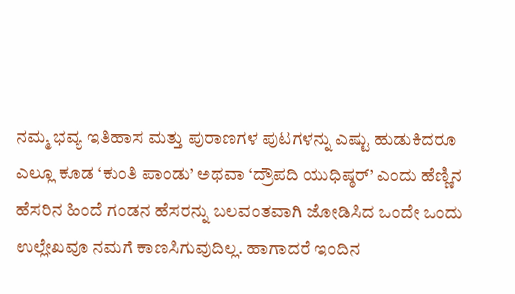ನಮ್ಮ ಭವ್ಯ ಇತಿಹಾಸ ಮತ್ತು ಪುರಾಣಗಳ ಪುಟಗಳನ್ನು ಎಷ್ಟು ಹುಡುಕಿದರೂ ಎಲ್ಲೂ ಕೂಡ ‘ಕುಂತಿ ಪಾಂಡು’ ಅಥವಾ ‘ದ್ರೌಪದಿ ಯುಧಿಷ್ಠರ್’ ಎಂದು ಹೆಣ್ಣಿನ ಹೆಸರಿನ ಹಿಂದೆ ಗಂಡನ ಹೆಸರನ್ನು ಬಲವಂತವಾಗಿ ಜೋಡಿಸಿದ ಒಂದೇ ಒಂದು ಉಲ್ಲೇಖವೂ ನಮಗೆ ಕಾಣಸಿಗುವುದಿಲ್ಲ. ಹಾಗಾದರೆ ಇಂದಿನ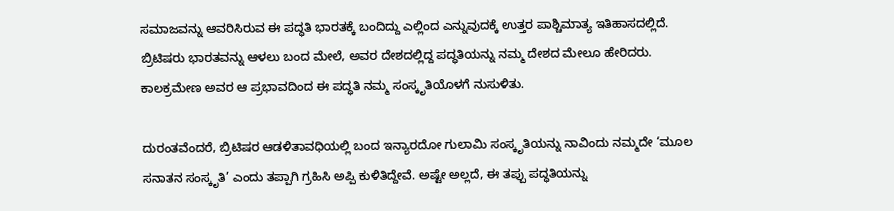ಸಮಾಜವನ್ನು ಆವರಿಸಿರುವ ಈ ಪದ್ಧತಿ ಭಾರತಕ್ಕೆ ಬಂದಿದ್ದು ಎಲ್ಲಿಂದ ಎನ್ನುವುದಕ್ಕೆ ಉತ್ತರ ಪಾಶ್ಚಿಮಾತ್ಯ ಇತಿಹಾಸದಲ್ಲಿದೆ. ಬ್ರಿಟಿಷರು ಭಾರತವನ್ನು ಆಳಲು ಬಂದ ಮೇಲೆ, ಅವರ ದೇಶದಲ್ಲಿದ್ದ ಪದ್ಧತಿಯನ್ನು ನಮ್ಮ ದೇಶದ ಮೇಲೂ ಹೇರಿದರು. ಕಾಲಕ್ರಮೇಣ ಅವರ ಆ ಪ್ರಭಾವದಿಂದ ಈ ಪದ್ಧತಿ ನಮ್ಮ ಸಂಸ್ಕೃತಿಯೊಳಗೆ ನುಸುಳಿತು.

ದುರಂತವೆಂದರೆ, ಬ್ರಿಟಿಷರ ಆಡಳಿತಾವಧಿಯಲ್ಲಿ ಬಂದ ಇನ್ಯಾರದೋ ಗುಲಾಮಿ ಸಂಸ್ಕೃತಿಯನ್ನು ನಾವಿಂದು ನಮ್ಮದೇ ‘ಮೂಲ ಸನಾತನ ಸಂಸ್ಕೃತಿ’ ಎಂದು ತಪ್ಪಾಗಿ ಗ್ರಹಿಸಿ ಅಪ್ಪಿ ಕುಳಿತಿದ್ದೇವೆ. ಅಷ್ಟೇ ಅಲ್ಲದೆ, ಈ ತಪ್ಪು ಪದ್ಧತಿಯನ್ನು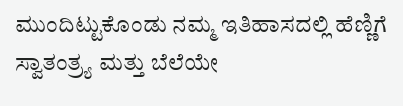ಮುಂದಿಟ್ಟುಕೊಂಡು ನಮ್ಮ ಇತಿಹಾಸದಲ್ಲಿ ಹೆಣ್ಣಿಗೆ ಸ್ವಾತಂತ್ರ್ಯ ಮತ್ತು ಬೆಲೆಯೇ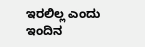ಇರಲಿಲ್ಲ ಎಂದು ಇಂದಿನ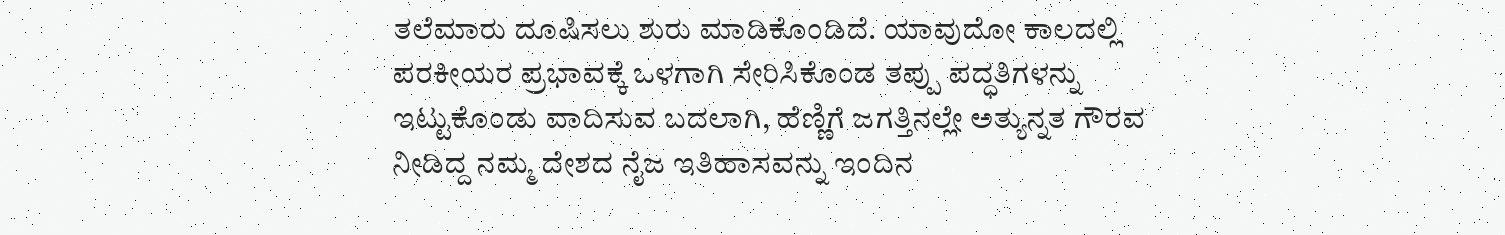ತಲೆಮಾರು ದೂಷಿಸಲು ಶುರು ಮಾಡಿಕೊಂಡಿದೆ. ಯಾವುದೋ ಕಾಲದಲ್ಲಿ ಪರಕೀಯರ ಪ್ರಭಾವಕ್ಕೆ ಒಳಗಾಗಿ ಸೇರಿಸಿಕೊಂಡ ತಪ್ಪು ಪದ್ಧತಿಗಳನ್ನು ಇಟ್ಟುಕೊಂಡು ವಾದಿಸುವ ಬದಲಾಗಿ, ಹೆಣ್ಣಿಗೆ ಜಗತ್ತಿನಲ್ಲೇ ಅತ್ಯುನ್ನತ ಗೌರವ ನೀಡಿದ್ದ ನಮ್ಮ ದೇಶದ ನೈಜ ಇತಿಹಾಸವನ್ನು ಇಂದಿನ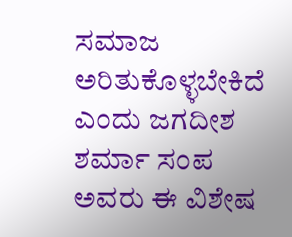ಸಮಾಜ ಅರಿತುಕೊಳ್ಳಬೇಕಿದೆ ಎಂದು ಜಗದೀಶ ಶರ್ಮಾ ಸಂಪ ಅವರು ಈ ವಿಶೇಷ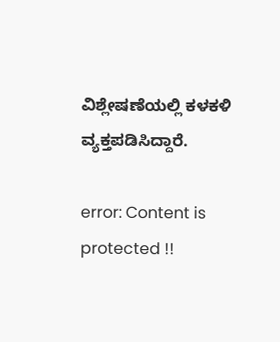ವಿಶ್ಲೇಷಣೆಯಲ್ಲಿ ಕಳಕಳಿ ವ್ಯಕ್ತಪಡಿಸಿದ್ದಾರೆ.

error: Content is protected !!